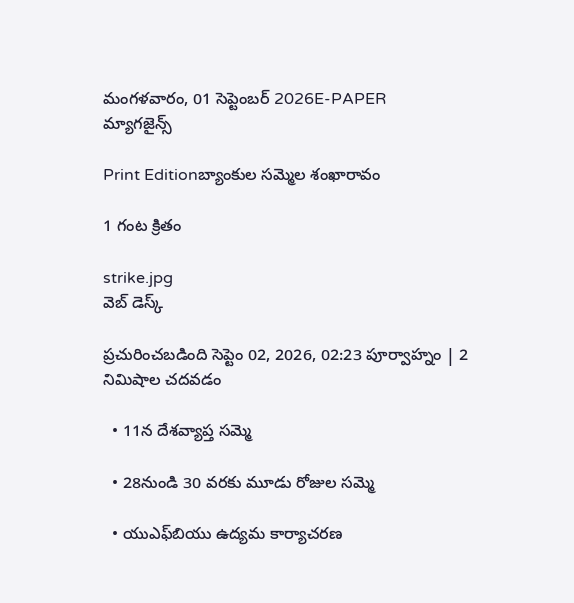మంగళవారం, 01 సెప్టెంబర్ 2026E-PAPER
మ్యాగజైన్స్

Print Editionబ్యాంకుల సమ్మెల శంఖారావం

1 గంట క్రితం

strike.jpg
వెబ్ డెస్క్

ప్రచురించబడింది సెప్టెం 02, 2026, 02:23 పూర్వాహ్నం | 2 నిమిషాల చదవడం

  • 11న దేశవ్యాప్త సమ్మె

  • 28నుండి 30 వరకు మూడు రోజుల సమ్మె

  • యుఎఫ్‌‌బియు ఉద్యమ కార్యాచరణ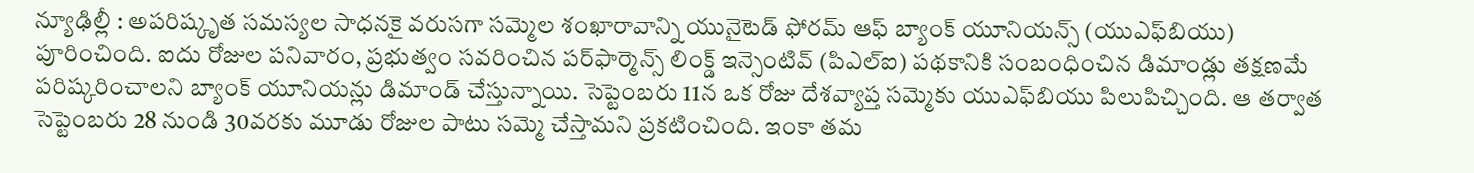న్యూఢిల్లీ : అపరిష్కృత సమస్యల సాధనకై వరుసగా సమ్మెల శంఖారావాన్ని యునైటెడ్‌ ‌ఫోరమ్‌ ‌ఆఫ్‌ ‌బ్యాంక్‌ ‌యూనియన్స్‌ (యుఎఫ్‌‌బియు) పూరించింది. ఐదు రోజుల పనివారం, ప్రభుత్వం సవరించిన పర్‌‌ఫార్మెన్స్‌ ‌లింక్డ్‌ ఇన్సెంటివ్‌ (పిఎల్‌ఐ) పథకానికి సంబంధించిన డిమాండ్లు తక్షణమే పరిష్కరించాలని బ్యాంక్‌ ‌యూనియన్లు డిమాండ్‌ ‌చేస్తున్నాయి. సెప్టెంబరు 11న ఒక రోజు దేశవ్యాప్త సమ్మెకు యుఎఫ్‌‌బియు పిలుపిచ్చింది. ఆ తర్వాత సెప్టెంబరు 28 నుండి 30వరకు మూడు రోజుల పాటు సమ్మె చేస్తామని ప్రకటించింది. ఇంకా తమ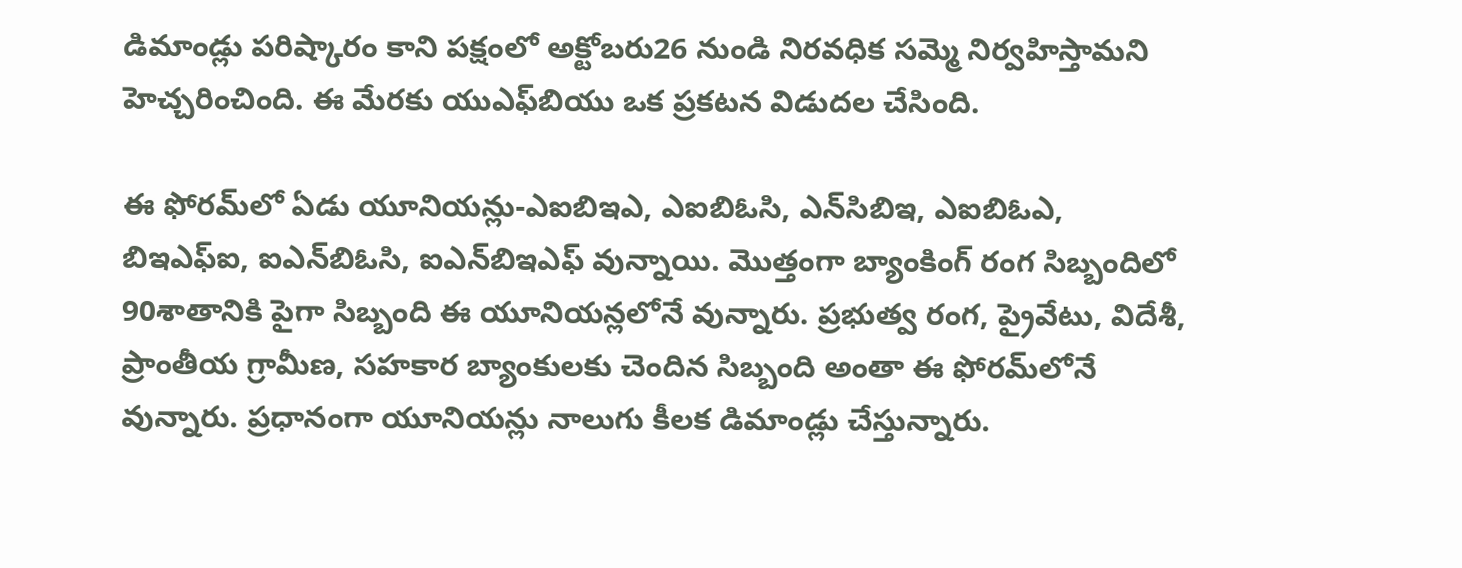డిమాండ్లు పరిష్కారం కాని పక్షంలో అక్టోబరు26 నుండి నిరవధిక సమ్మె నిర్వహిస్తామని హెచ్చరించింది. ఈ మేరకు యుఎఫ్‌‌బియు ఒక ప్రకటన విడుదల చేసింది.

ఈ ఫోరమ్‌‌లో ఏడు యూనియన్లు-ఎఐబిఇఎ, ఎఐబిఓసి, ఎన్‌‌సిబిఇ, ఎఐబిఓఎ, బిఇఎఫ్‌ఐ, ఐఎన్‌‌బిఓసి, ఐఎన్‌‌బిఇఎఫ్‌ ‌వున్నాయి. మొత్తంగా బ్యాంకింగ్‌ ‌రంగ సిబ్బందిలో 90శాతానికి పైగా సిబ్బంది ఈ యూనియన్లలోనే వున్నారు. ప్రభుత్వ రంగ, ప్రైవేటు, విదేశీ, ప్రాంతీయ గ్రామీణ, సహకార బ్యాంకులకు చెందిన సిబ్బంది అంతా ఈ ఫోరమ్‌‌లోనే వున్నారు. ప్రధానంగా యూనియన్లు నాలుగు కీలక డిమాండ్లు చేస్తున్నారు.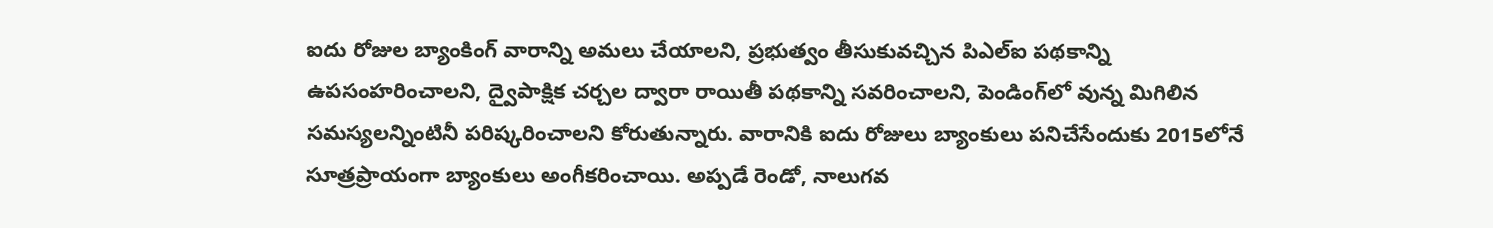ఐదు రోజుల బ్యాంకింగ్‌ ‌వారాన్ని అమలు చేయాలని, ప్రభుత్వం తీసుకువచ్చిన పిఎల్‌ఐ పథకాన్ని ఉపసంహరించాలని, ద్వైపాక్షిక చర్చల ద్వారా రాయితీ పథకాన్ని సవరించాలని, పెండింగ్‌‌లో వున్న మిగిలిన సమస్యలన్నింటినీ పరిష్కరించాలని కోరుతున్నారు. వారానికి ఐదు రోజులు బ్యాంకులు పనిచేసేందుకు 2015లోనే సూత్రప్రాయంగా బ్యాంకులు అంగీకరించాయి. అప్పడే రెండో, నాలుగవ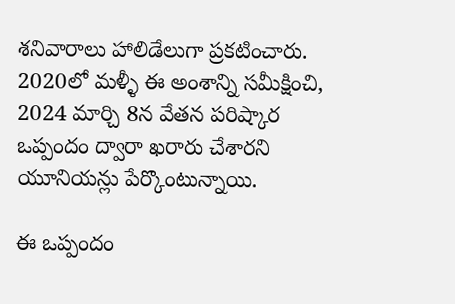శనివారాలు హాలిడేలుగా ప్రకటించారు. 2020లో మళ్ళీ ఈ అంశాన్ని సమీక్షించి, 2024 మార్చి 8న వేతన పరిష్కార ఒప్పందం ద్వారా ఖరారు చేశారని యూనియన్లు పేర్కొంటున్నాయి.

ఈ ఒప్పందం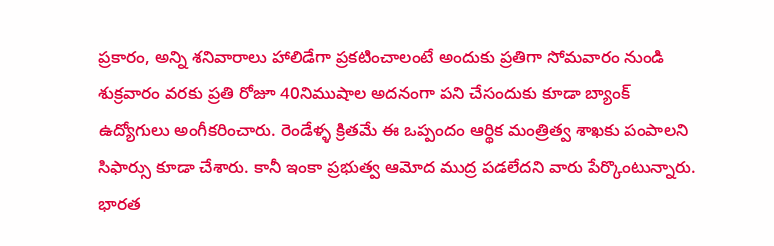ప్రకారం, అన్ని శనివారాలు హాలిడేగా ప్రకటించాలంటే అందుకు ప్రతిగా సోమవారం నుండి శుక్రవారం వరకు ప్రతి రోజూ 40నిముషాల అదనంగా పని చేసందుకు కూడా బ్యాంక్‌ ఉద్యోగులు అంగీకరించారు. రెండేళ్ళ క్రితమే ఈ ఒప్పందం ఆర్థిక మంత్రిత్వ శాఖకు పంపాలని సిఫార్సు కూడా చేశారు. కానీ ఇంకా ప్రభుత్వ ఆమోద ముద్ర పడలేదని వారు పేర్కొంటున్నారు. భారత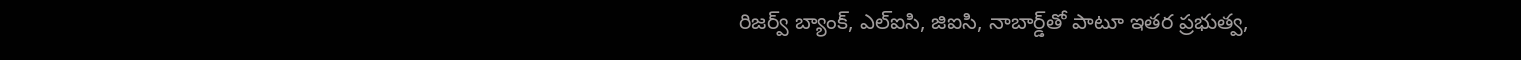రిజర్వ్‌ ‌బ్యాంక్‌, ఎల్‌ఐసి, జిఐసి, నాబార్డ్‌‌తో పాటూ ఇతర ప్రభుత్వ,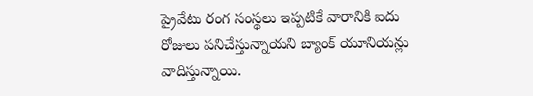ప్రైవేటు రంగ సంస్థలు ఇప్పటికే వారానికి ఐదు రోజులు పనిచేస్తున్నాయని బ్యాంక్‌‌ యూనియన్లు వాదిస్తున్నాయి.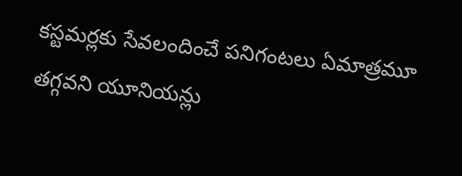కస్టమర్లకు సేవలందించే పనిగంటలు ఏమాత్రమూ తగ్గవని యూనియన్లు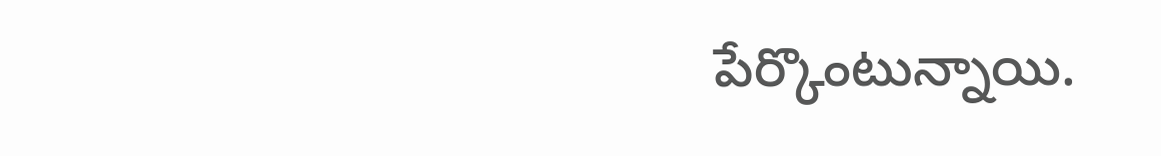పేర్కొంటున్నాయి.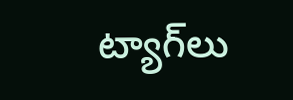ట్యాగ్‌లు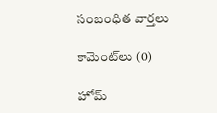సంబంధిత వార్తలు

కామెంట్‌లు (0)

హోమ్